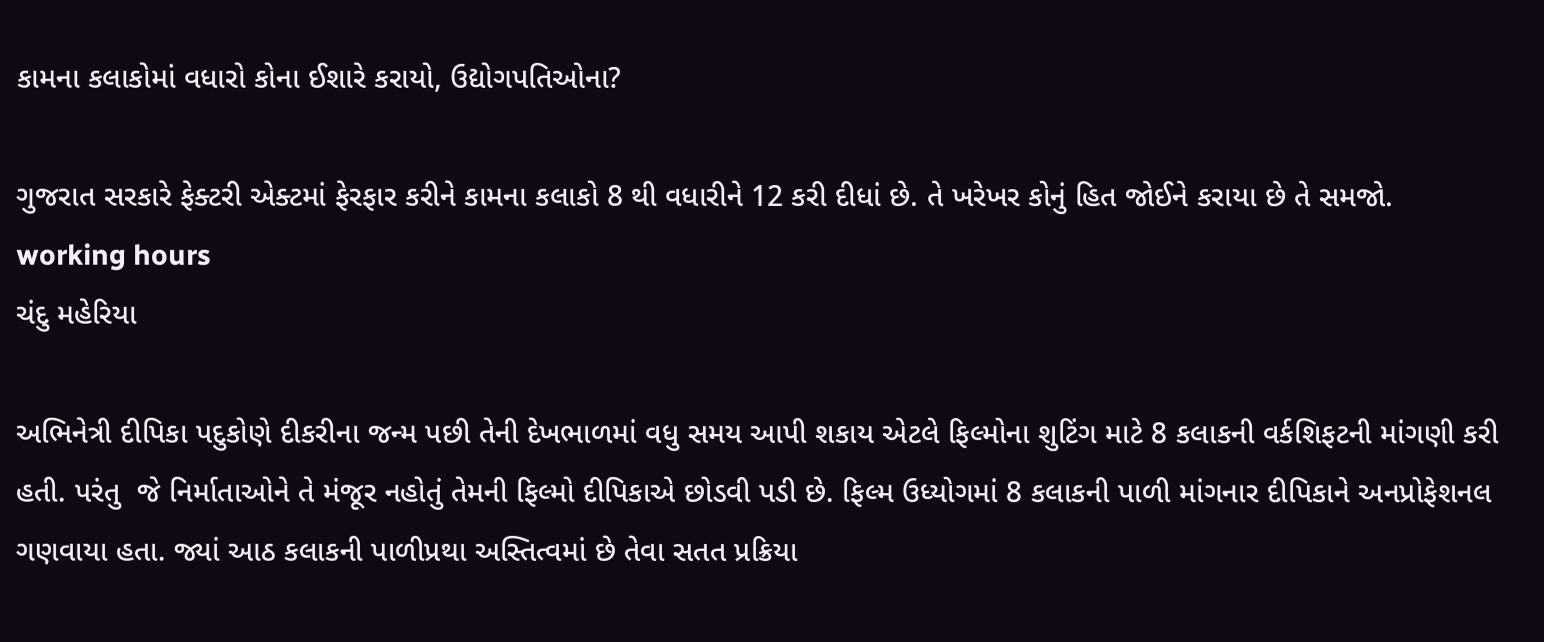કામના કલાકોમાં વધારો કોના ઈશારે કરાયો, ઉદ્યોગપતિઓના?

ગુજરાત સરકારે ફેક્ટરી એક્ટમાં ફેરફાર કરીને કામના કલાકો 8 થી વધારીને 12 કરી દીધાં છે. તે ખરેખર કોનું હિત જોઈને કરાયા છે તે સમજો.
working hours
ચંદુ મહેરિયા

અભિનેત્રી દીપિકા પદુકોણે દીકરીના જન્મ પછી તેની દેખભાળમાં વધુ સમય આપી શકાય એટલે ફિલ્મોના શુટિંગ માટે 8 કલાકની વર્કશિફટની માંગણી કરી હતી. પરંતુ  જે નિર્માતાઓને તે મંજૂર નહોતું તેમની ફિલ્મો દીપિકાએ છોડવી પડી છે. ફિલ્મ ઉધ્યોગમાં 8 કલાકની પાળી માંગનાર દીપિકાને અનપ્રોફેશનલ ગણવાયા હતા. જ્યાં આઠ કલાકની પાળીપ્રથા અસ્તિત્વમાં છે તેવા સતત પ્રક્રિયા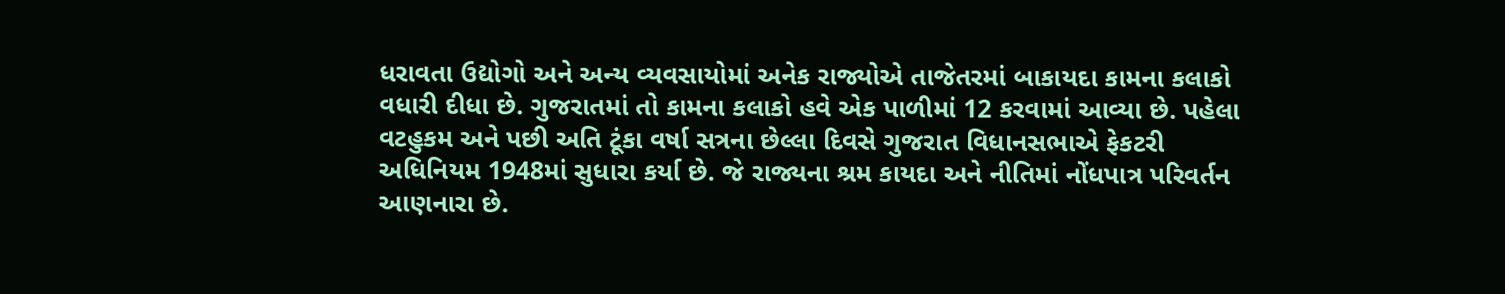ધરાવતા ઉદ્યોગો અને અન્ય વ્યવસાયોમાં અનેક રાજ્યોએ તાજેતરમાં બાકાયદા કામના કલાકો વધારી દીધા છે. ગુજરાતમાં તો કામના કલાકો હવે એક પાળીમાં 12 કરવામાં આવ્યા છે. પહેલા વટહુકમ અને પછી અતિ ટૂંકા વર્ષા સત્રના છેલ્લા દિવસે ગુજરાત વિધાનસભાએ ફેકટરી અધિનિયમ 1948માં સુધારા કર્યા છે. જે રાજ્યના શ્રમ કાયદા અને નીતિમાં નોંધપાત્ર પરિવર્તન આણનારા છે.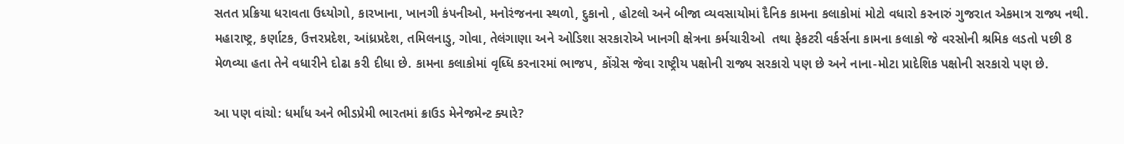સતત પ્રક્રિયા ધરાવતા ઉધ્યોગો, કારખાના, ખાનગી કંપનીઓ, મનોરંજનના સ્થળો, દુકાનો , હોટલો અને બીજા વ્યવસાયોમાં દૈનિક કામના કલાકોમાં મોટો વધારો કરનારું ગુજરાત એકમાત્ર રાજ્ય નથી. મહારાષ્ટ્ર, કર્ણાટક, ઉત્તરપ્રદેશ, આંધ્રપ્રદેશ, તમિલનાડુ, ગોવા, તેલંગાણા અને ઓડિશા સરકારોએ ખાનગી ક્ષેત્રના કર્મચારીઓ  તથા ફેકટરી વર્કર્સના કામના કલાકો જે વરસોની શ્રમિક લડતો પછી 8 મેળવ્યા હતા તેને વધારીને દોઢા કરી દીધા છે. કામના કલાકોમાં વૃધ્ધિ કરનારમાં ભાજપ, કોંગ્રેસ જેવા રાષ્ટ્રીય પક્ષોની રાજ્ય સરકારો પણ છે અને નાના-મોટા પ્રાદેશિક પક્ષોની સરકારો પણ છે.

આ પણ વાંચો: ધર્માંધ અને ભીડપ્રેમી ભારતમાં ક્રાઉડ મેનેજમેન્ટ ક્યારે?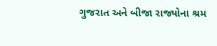ગુજરાત અને બીજા રાજ્યોના શ્રમ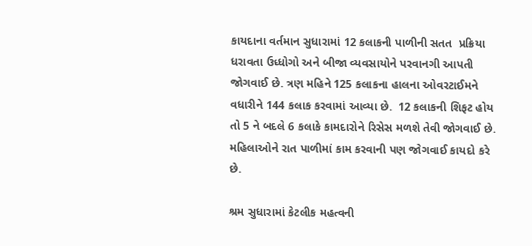કાયદાના વર્તમાન સુધારામાં 12 કલાકની પાળીની સતત  પ્રક્રિયા ધરાવતા ઉધ્ધોગો અને બીજા વ્યવસાયોને પરવાનગી આપતી જોગવાઈ છે. ત્રણ મહિને 125 કલાકના હાલના ઓવરટાઈમને વધારીને 144 કલાક કરવામાં આવ્યા છે.  12 કલાકની શિફટ હોય તો 5 ને બદલે 6 કલાકે કામદારોને રિસેસ મળશે તેવી જોગવાઈ છે. મહિલાઓને રાત પાળીમાં કામ કરવાની પણ જોગવાઈ કાયદો કરે છે.

શ્રમ સુધારામાં કેટલીક મહત્વની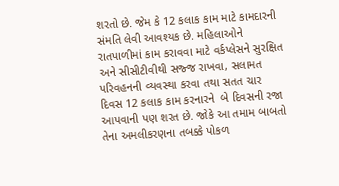શરતો છે. જેમ કે 12 કલાક કામ માટે કામદારની સંમતિ લેવી આવશ્યક છે. મહિલાઓને રાતપાળીમાં કામ કરાવવા માટે વર્કપ્લેસને સુરક્ષિત અને સીસીટીવીથી સજ્જ રાખવા, સલામત પરિવહનની વ્યવસ્થા કરવા તથા સતત ચાર દિવસ 12 કલાક કામ કરનારને  બે દિવસની રજા આપવાની પણ શરત છે. જોકે આ તમામ બાબતો તેના અમલીકરણના તબક્કે પોકળ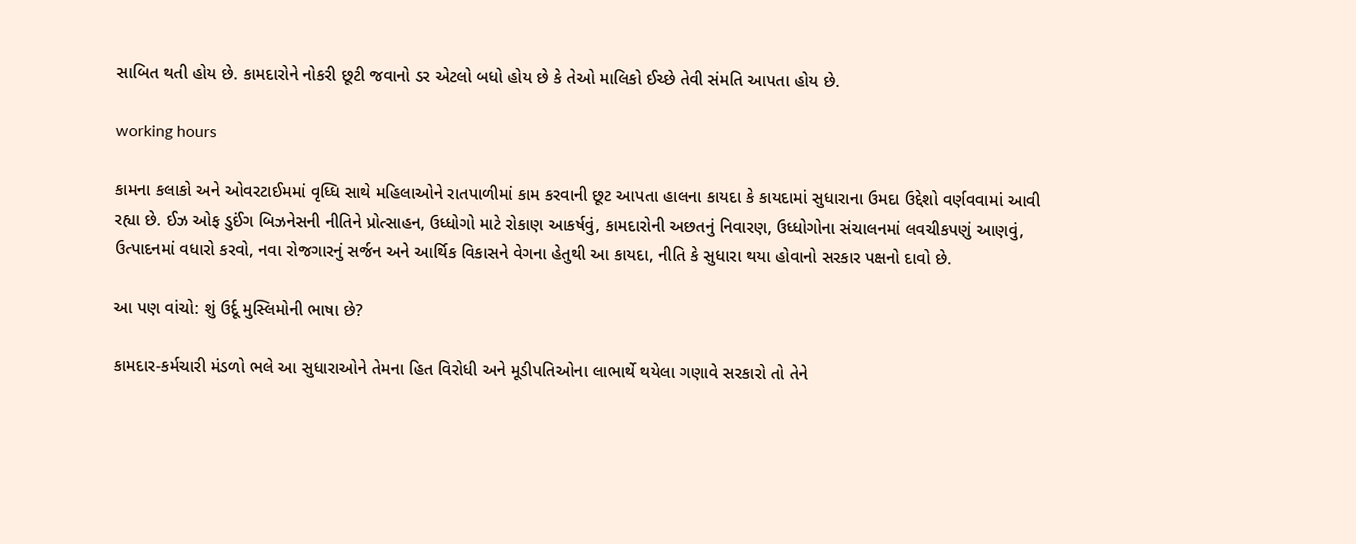સાબિત થતી હોય છે. કામદારોને નોકરી છૂટી જવાનો ડર એટલો બધો હોય છે કે તેઓ માલિકો ઈચ્છે તેવી સંમતિ આપતા હોય છે.

working hours

કામના કલાકો અને ઓવરટાઈમમાં વૃધ્ધિ સાથે મહિલાઓને રાતપાળીમાં કામ કરવાની છૂટ આપતા હાલના કાયદા કે કાયદામાં સુધારાના ઉમદા ઉદ્દેશો વર્ણવવામાં આવી રહ્યા છે. ઈઝ ઓફ ડુઈંગ બિઝનેસની નીતિને પ્રોત્સાહન, ઉધ્ધોગો માટે રોકાણ આકર્ષવું, કામદારોની અછતનું નિવારણ, ઉધ્ધોગોના સંચાલનમાં લવચીકપણું આણવું, ઉત્પાદનમાં વધારો કરવો, નવા રોજગારનું સર્જન અને આર્થિક વિકાસને વેગના હેતુથી આ કાયદા, નીતિ કે સુધારા થયા હોવાનો સરકાર પક્ષનો દાવો છે.

આ પણ વાંચો: શું ઉર્દૂ મુસ્લિમોની ભાષા છે?

કામદાર-કર્મચારી મંડળો ભલે આ સુધારાઓને તેમના હિત વિરોધી અને મૂડીપતિઓના લાભાર્થે થયેલા ગણાવે સરકારો તો તેને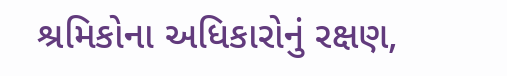શ્રમિકોના અધિકારોનું રક્ષણ,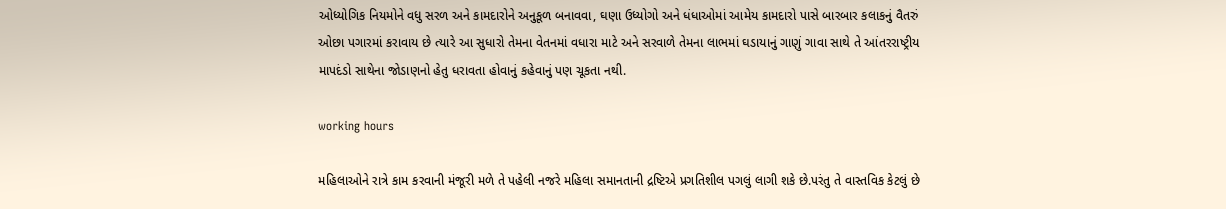ઓધ્યોગિક નિયમોને વધુ સરળ અને કામદારોને અનુકૂળ બનાવવા, ઘણા ઉધ્યોગો અને ધંધાઓમાં આમેય કામદારો પાસે બારબાર કલાકનું વૈતરું ઓછા પગારમાં કરાવાય છે ત્યારે આ સુધારો તેમના વેતનમાં વધારા માટે અને સરવાળે તેમના લાભમાં ઘડાયાનું ગાણું ગાવા સાથે તે આંતરરાષ્ટ્રીય માપદંડો સાથેના જોડાણનો હેતુ ધરાવતા હોવાનું કહેવાનું પણ ચૂકતા નથી.

working hours

મહિલાઓને રાત્રે કામ કરવાની મંજૂરી મળે તે પહેલી નજરે મહિલા સમાનતાની દ્રષ્ટિએ પ્રગતિશીલ પગલું લાગી શકે છે.પરંતુ તે વાસ્તવિક કેટલું છે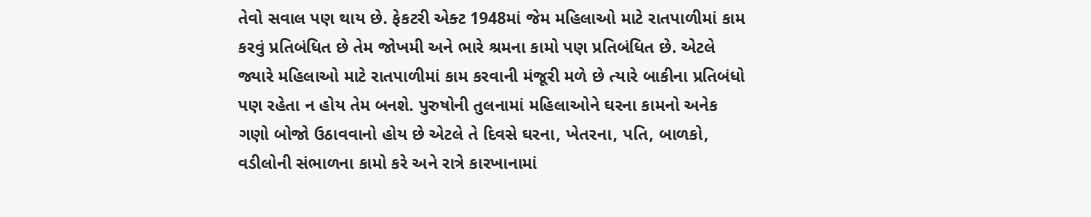તેવો સવાલ પણ થાય છે. ફેકટરી એક્ટ 1948માં જેમ મહિલાઓ માટે રાતપાળીમાં કામ કરવું પ્રતિબંધિત છે તેમ જોખમી અને ભારે શ્રમના કામો પણ પ્રતિબંધિત છે. એટલે જ્યારે મહિલાઓ માટે રાતપાળીમાં કામ કરવાની મંજૂરી મળે છે ત્યારે બાકીના પ્રતિબંધો પણ રહેતા ન હોય તેમ બનશે. પુરુષોની તુલનામાં મહિલાઓને ઘરના કામનો અનેક ગણો બોજો ઉઠાવવાનો હોય છે એટલે તે દિવસે ઘરના, ખેતરના, પતિ, બાળકો, વડીલોની સંભાળના કામો કરે અને રાત્રે કારખાનામાં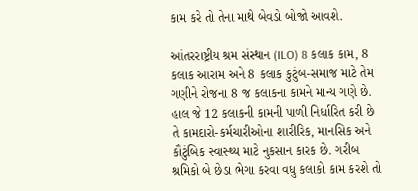કામ કરે તો તેના માથે બેવડો બોજો આવશે.

આંતરરાષ્ટ્રીય શ્રમ સંસ્થાન (ILO) 8 કલાક કામ, 8 કલાક આરામ અને 8 કલાક કુટુંબ-સમાજ માટે તેમ ગણીને રોજના 8 જ કલાકના કામને માન્ય ગણે છે. હાલ જે 12 કલાકની કામની પાળી નિર્ધારિત કરી છે તે કામદારો-કર્મચારીઓના શારીરિક, માનસિક અને કૌટુંબિક સ્વાસ્થ્ય માટે નુકસાન કારક છે. ગરીબ શ્રમિકો બે છેડા ભેગા કરવા વધુ કલાકો કામ કરશે તો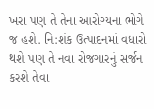ખરા પણ તે તેના આરોગ્યના ભોગે જ હશે. નિ:શંક ઉત્પાદનમાં વધારો થશે પણ તે નવા રોજગારનું સર્જન કરશે તેવા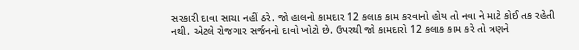સરકારી દાવા સાચા નહીં ઠરે. જો હાલનો કામદાર 12 કલાક કામ કરવાનો હોય તો નવા ને માટે કોઈ તક રહેતી નથી. એટલે રોજગાર સર્જનનો દાવો ખોટો છે. ઉપરથી જો કામદારો 12 કલાક કામ કરે તો ત્રણને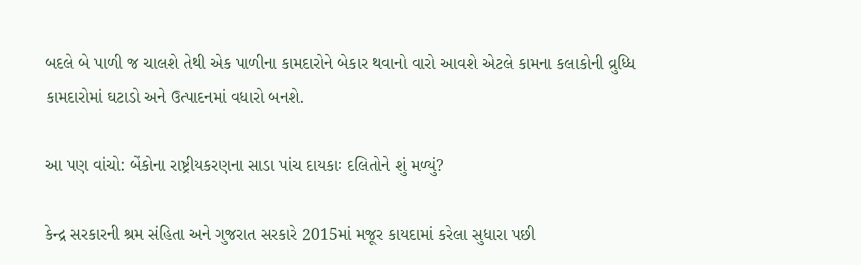બદલે બે પાળી જ ચાલશે તેથી એક પાળીના કામદારોને બેકાર થવાનો વારો આવશે એટલે કામના કલાકોની વ્રુધ્ધિ કામદારોમાં ઘટાડો અને ઉત્પાદનમાં વધારો બનશે.

આ પણ વાંચો: બેંકોના રાષ્ટ્રીયકરણના સાડા પાંચ દાયકાઃ દલિતોને શું મળ્યું?

કેન્દ્ર સરકારની શ્રમ સંહિતા અને ગુજરાત સરકારે 2015માં મજૂર કાયદામાં કરેલા સુધારા પછી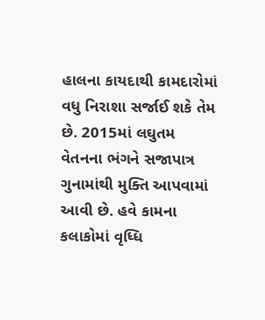હાલના કાયદાથી કામદારોમાં વધુ નિરાશા સર્જાઈ શકે તેમ છે. 2015માં લઘુતમ વેતનના ભંગને સજાપાત્ર ગુનામાંથી મુક્તિ આપવામાં આવી છે. હવે કામના કલાકોમાં વૃધ્ધિ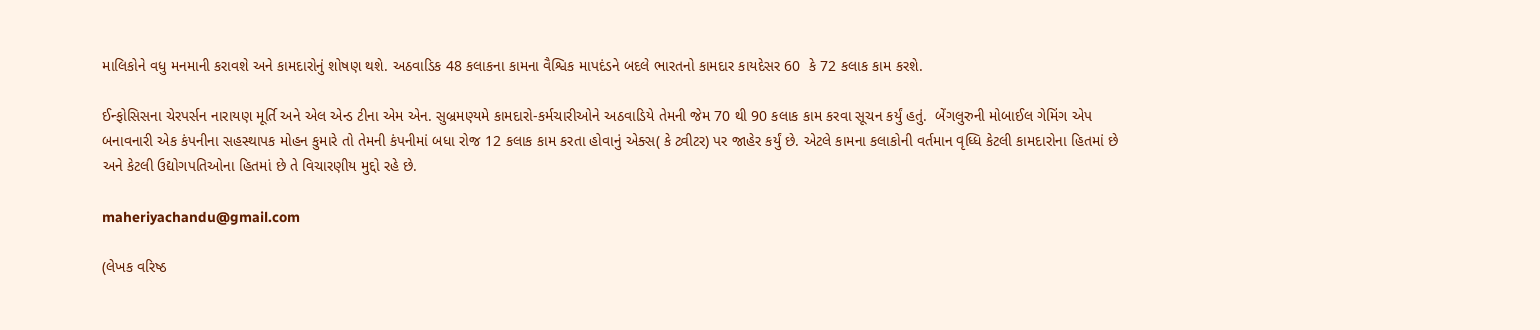માલિકોને વધુ મનમાની કરાવશે અને કામદારોનું શોષણ થશે. અઠવાડિક 48 કલાકના કામના વૈશ્વિક માપદંડને બદલે ભારતનો કામદાર કાયદેસર 60  કે 72 કલાક કામ કરશે.

ઈન્ફોસિસના ચેરપર્સન નારાયણ મૂર્તિ અને એલ એન્ડ ટીના એમ એન. સુબ્રમણ્યમે કામદારો-કર્મચારીઓને અઠવાડિયે તેમની જેમ 70 થી 90 કલાક કામ કરવા સૂચન કર્યું હતું.  બેંગલુરુની મોબાઈલ ગેમિંગ એપ બનાવનારી એક કંપનીના સહસ્થાપક મોહન કુમારે તો તેમની કંપનીમાં બધા રોજ 12 કલાક કામ કરતા હોવાનું એક્સ( કે ટ્વીટર) પર જાહેર કર્યું છે. એટલે કામના કલાકોની વર્તમાન વૃધ્ધિ કેટલી કામદારોના હિતમાં છે અને કેટલી ઉદ્યોગપતિઓના હિતમાં છે તે વિચારણીય મુદ્દો રહે છે.

maheriyachandu@gmail.com

(લેખક વરિષ્ઠ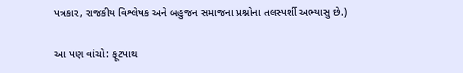પત્રકાર, રાજકીય વિશ્લેષક અને બહુજન સમાજના પ્રશ્નોના તલસ્પર્શી અભ્યાસુ છે.)

આ પણ વાંચો: ફૂટપાથ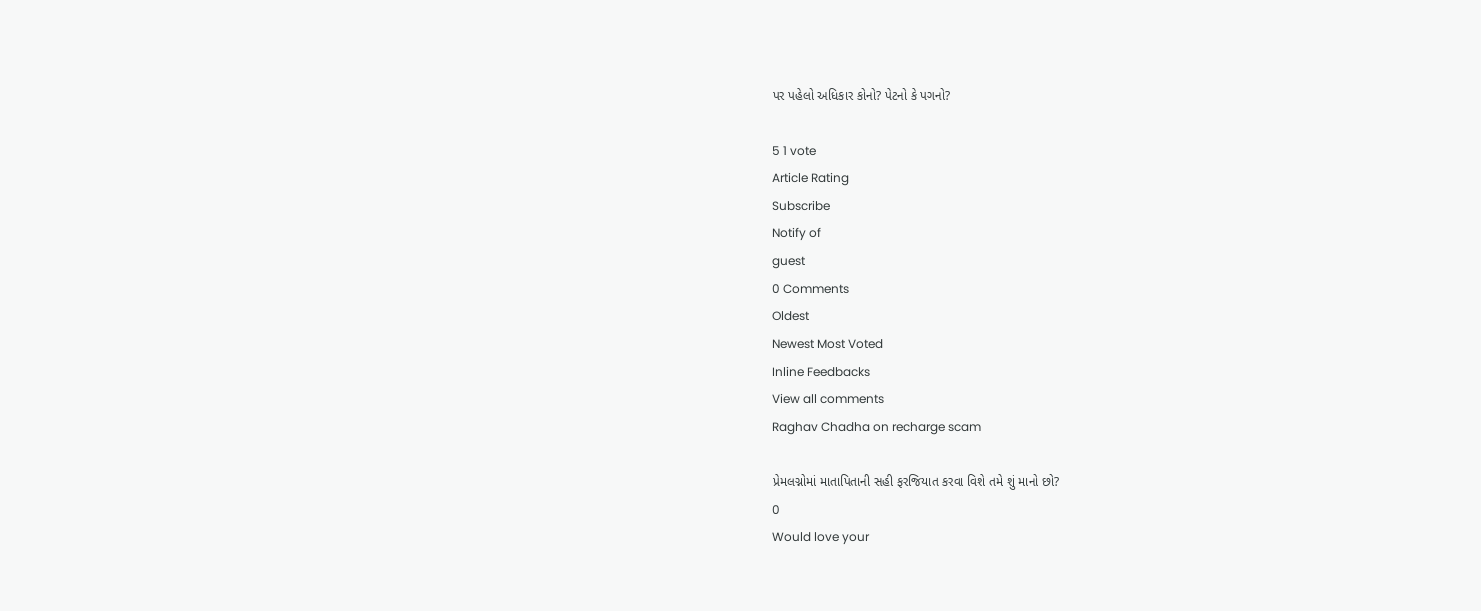પર પહેલો અધિકાર કોનો? પેટનો કે પગનો?

5 1 vote
Article Rating
Subscribe
Notify of
guest
0 Comments
Oldest
Newest Most Voted
Inline Feedbacks
View all comments
Raghav Chadha on recharge scam

પ્રેમલગ્નોમાં માતાપિતાની સહી ફરજિયાત કરવા વિશે તમે શું માનો છો?
0
Would love your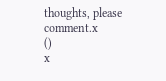thoughts, please comment.x
()
x